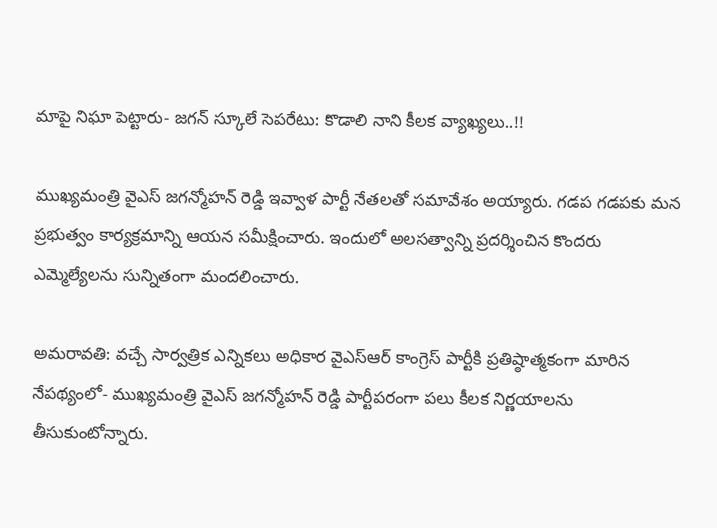మాపై నిఘా పెట్టారు- జగన్ స్కూలే సెపరేటు: కొడాలి నాని కీలక వ్యాఖ్యలు..!!

ముఖ్యమంత్రి వైఎస్ జగన్మోహన్ రెడ్డి ఇవ్వాళ పార్టీ నేతలతో సమావేశం అయ్యారు. గడప గడపకు మన ప్రభుత్వం కార్యక్రమాన్ని ఆయన సమీక్షించారు. ఇందులో అలసత్వాన్ని ప్రదర్శించిన కొందరు ఎమ్మెల్యేలను సున్నితంగా మందలించారు.

అమరావతి: వచ్చే సార్వత్రిక ఎన్నికలు అధికార వైఎస్ఆర్ కాంగ్రెస్ పార్టీకి ప్రతిష్ఠాత్మకంగా మారిన నేపథ్యంలో- ముఖ్యమంత్రి వైఎస్ జగన్మోహన్ రెడ్డి పార్టీపరంగా పలు కీలక నిర్ణయాలను తీసుకుంటోన్నారు.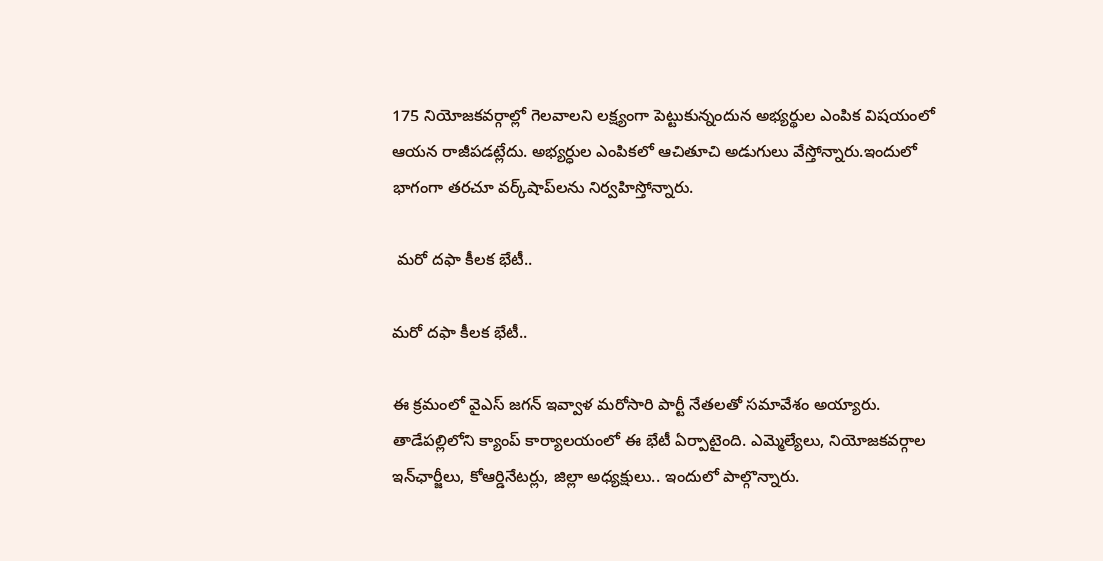175 నియోజకవర్గాల్లో గెలవాలని లక్ష్యంగా పెట్టుకున్నందున అభ్యర్థుల ఎంపిక విషయంలో ఆయన రాజీపడట్లేదు. అభ్యర్ధుల ఎంపికలో ఆచితూచి అడుగులు వేస్తోన్నారు.ఇందులో భాగంగా తరచూ వర్క్‌షాప్‌‌లను నిర్వహిస్తోన్నారు.

 మరో దఫా కీలక భేటీ..

మరో దఫా కీలక భేటీ..

ఈ క్రమంలో వైఎస్ జగన్ ఇవ్వాళ మరోసారి పార్టీ నేతలతో సమావేశం అయ్యారు. తాడేపల్లిలోని క్యాంప్ కార్యాలయంలో ఈ భేటీ ఏర్పాటైంది. ఎమ్మెల్యేలు, నియోజకవర్గాల ఇన్‌ఛార్జీలు, కోఆర్డినేటర్లు, జిల్లా అధ్యక్షులు.. ఇందులో పాల్గొన్నారు.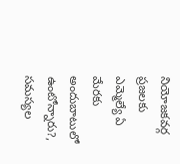నియోజకవర్గ ప్రజలకు ఎమ్మెల్యే ఏ మేరకు అందుబాటులో ఉంటోన్నారు?, సమస్యల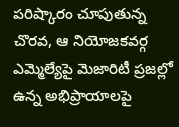పరిష్కారం చూపుతున్న చొరవ, ఆ నియోజకవర్గ ఎమ్మెల్యేపై మెజారిటీ ప్రజల్లో ఉన్న అభిప్రాయాలపై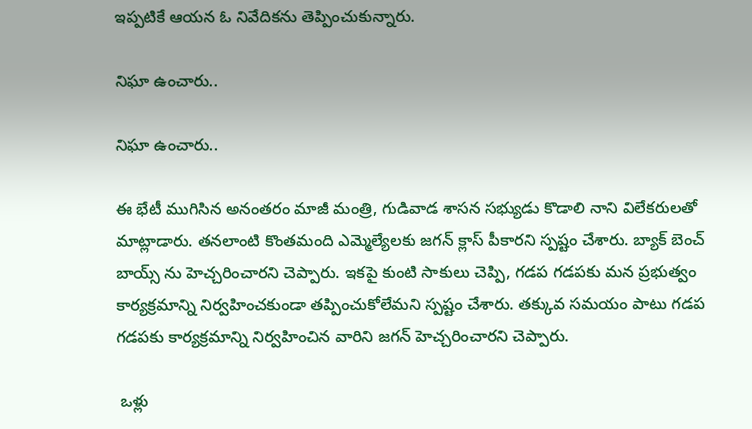ఇప్పటికే ఆయన ఓ నివేదికను తెప్పించుకున్నారు.

నిఘా ఉంచారు..

నిఘా ఉంచారు..

ఈ భేటీ ముగిసిన అనంతరం మాజీ మంత్రి, గుడివాడ శాసన సభ్యుడు కొడాలి నాని విలేకరులతో మాట్లాడారు. తనలాంటి కొంతమంది ఎమ్మెల్యేలకు జగన్ క్లాస్ పీకారని స్పష్టం చేశారు. బ్యాక్ బెంచ్ బాయ్స్ ను హెచ్చరించారని చెప్పారు. ఇకపై కుంటి సాకులు చెప్పి, గడప గడపకు మన ప్రభుత్వం కార్యక్రమాన్ని నిర్వహించకుండా తప్పించుకోలేమని స్పష్టం చేశారు. తక్కువ సమయం పాటు గడప గడపకు కార్యక్రమాన్ని నిర్వహించిన వారిని జగన్ హెచ్చరించారని చెప్పారు.

 ఒళ్లు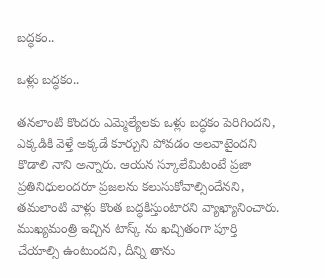బద్ధకం..

ఒళ్లు బద్ధకం..

తనలాంటి కొందరు ఎమ్మెల్యేలకు ఒళ్లు బద్ధకం పెరిగిందని, ఎక్కడికి వెళ్తే అక్కడే కూర్చుని పోవడం అలవాటైందని కొడాలి నాని అన్నారు. ఆయన స్కూలేమిటంటే ప్రజా ప్రతినిధులందరూ ప్రజలను కలుసుకోవాల్సిందేనని, తమలాంటి వాళ్లు కొంత బద్ధకిస్తుంటారని వ్యాఖ్యానించారు. ముఖ్యమంత్రి ఇచ్చిన టాస్క్ ను ఖచ్చితంగా పూర్తి చేయాల్సి ఉంటుందని, దీన్ని తాను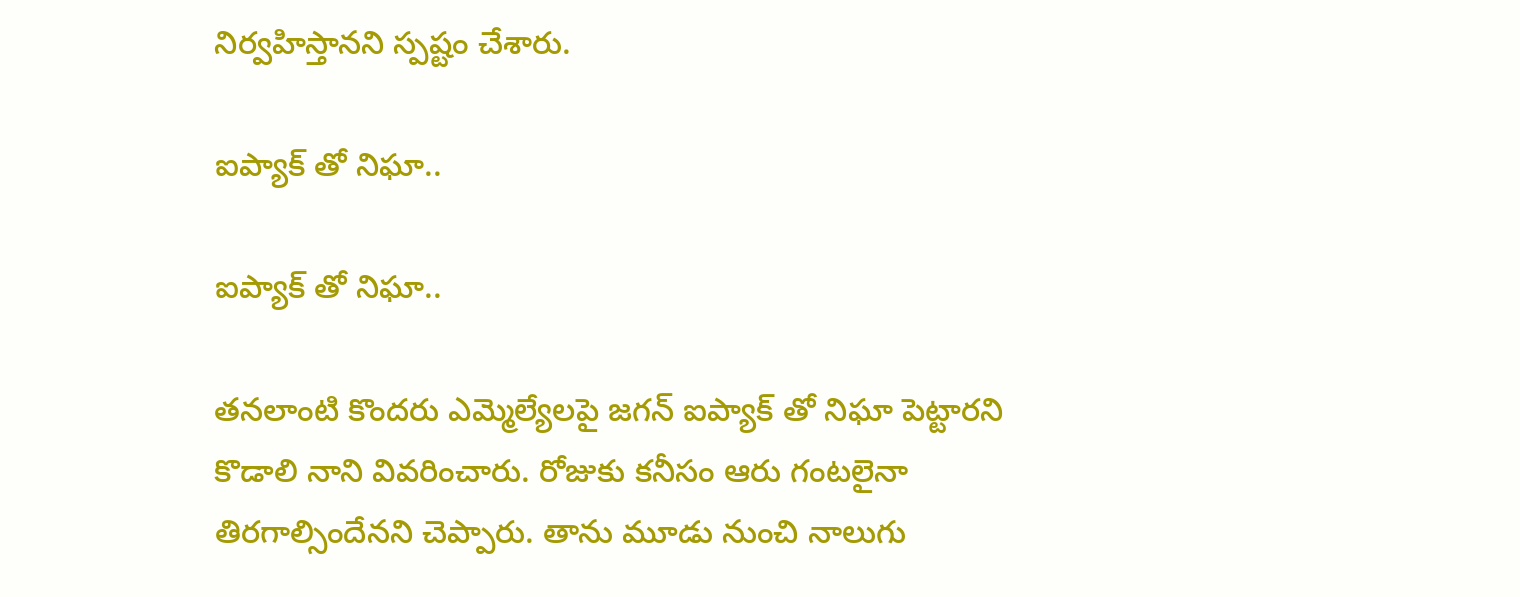నిర్వహిస్తానని స్పష్టం చేశారు.

ఐప్యాక్ తో నిఘా..

ఐప్యాక్ తో నిఘా..

తనలాంటి కొందరు ఎమ్మెల్యేలపై జగన్ ఐప్యాక్ తో నిఘా పెట్టారని కొడాలి నాని వివరించారు. రోజుకు కనీసం ఆరు గంటలైనా తిరగాల్సిందేనని చెప్పారు. తాను మూడు నుంచి నాలుగు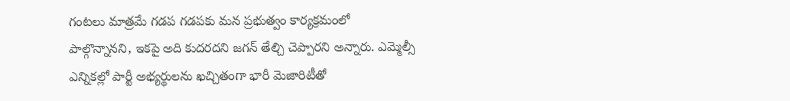గంటలు మాత్రమే గడప గడపకు మన ప్రభుత్వం కార్యక్రమంలో పాల్గొన్నానని, ఇకపై అది కుదరదని జగన్ తేల్చి చెప్పారని అన్నారు. ఎమ్మెల్సీ ఎన్నికల్లో పార్టీ అభ్యర్థులను ఖచ్చితంగా భారీ మెజారిటీతో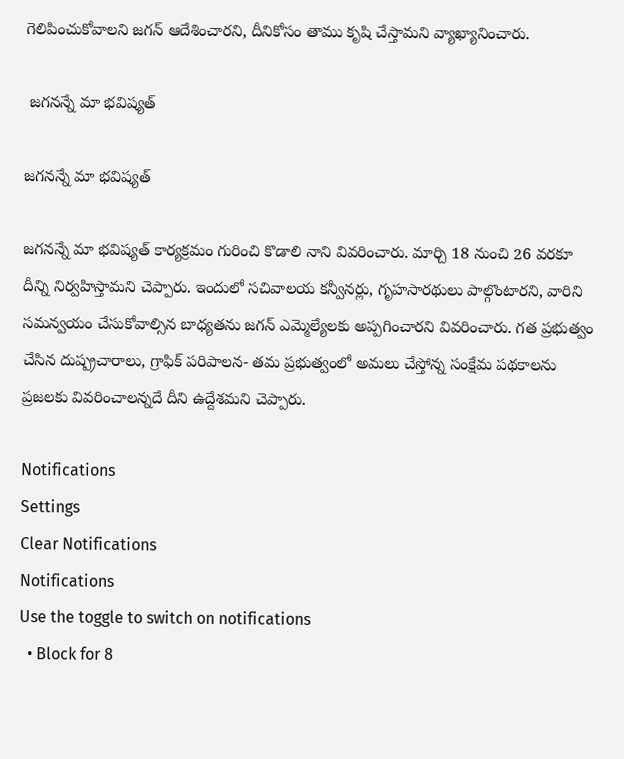గెలిపించుకోవాలని జగన్ ఆదేశించారని, దీనికోసం తాము కృషి చేస్తామని వ్యాఖ్యానించారు.

 జగనన్నే మా భవిష్యత్

జగనన్నే మా భవిష్యత్

జగనన్నే మా భవిష్యత్ కార్యక్రమం గురించి కొడాలి నాని వివరించారు. మార్చి 18 నుంచి 26 వరకూ దీన్ని నిర్వహిస్తామని చెప్పారు. ఇందులో సచివాలయ కన్వీనర్లు, గృహసారథులు పాల్గొంటారని, వారిని సమన్వయం చేసుకోవాల్సిన బాధ్యతను జగన్ ఎమ్మెల్యేలకు అప్పగించారని వివరించారు. గత ప్రభుత్వం చేసిన దుష్ప్రచారాలు, గ్రాఫిక్ పరిపాలన- తమ ప్రభుత్వంలో అమలు చేస్తోన్న సంక్షేమ పథకాలను ప్రజలకు వివరించాలన్నదే దీని ఉద్దేశమని చెప్పారు.

Notifications
Settings
Clear Notifications
Notifications
Use the toggle to switch on notifications
  • Block for 8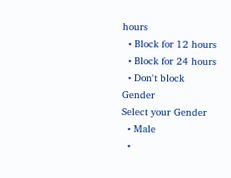hours
  • Block for 12 hours
  • Block for 24 hours
  • Don't block
Gender
Select your Gender
  • Male
  •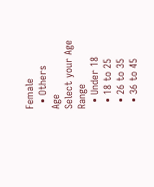Female
  • Others
Age
Select your Age Range
  • Under 18
  • 18 to 25
  • 26 to 35
  • 36 to 45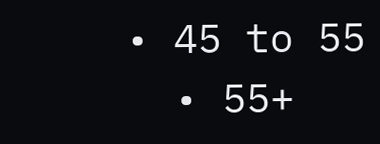• 45 to 55
  • 55+